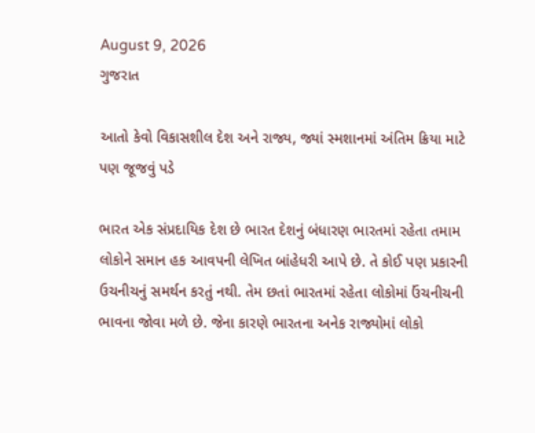August 9, 2026
ગુજરાત

આતો કેવો વિકાસશીલ દેશ અને રાજ્ય, જ્યાં સ્મશાનમાં અંતિમ ક્રિયા માટે પણ જૂજવું પડે

ભારત એક સંપ્રદાયિક દેશ છે ભારત દેશનું બંધારણ ભારતમાં રહેતા તમામ લોકોને સમાન હક આવપની લેખિત બાંહેધરી આપે છે. તે કોઈ પણ પ્રકારની ઉચનીચનું સમર્થન કરતું નથી. તેમ છતાં ભારતમાં રહેતા લોકોમાં ઉંચનીચની ભાવના જોવા મળે છે. જેના કારણે ભારતના અનેક રાજ્યોમાં લોકો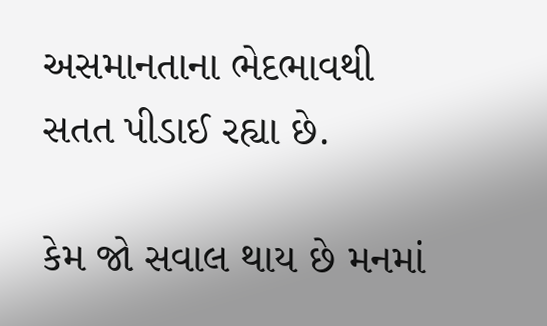અસમાનતાના ભેદભાવથી સતત પીડાઈ રહ્યા છે.

કેમ જો સવાલ થાય છે મનમાં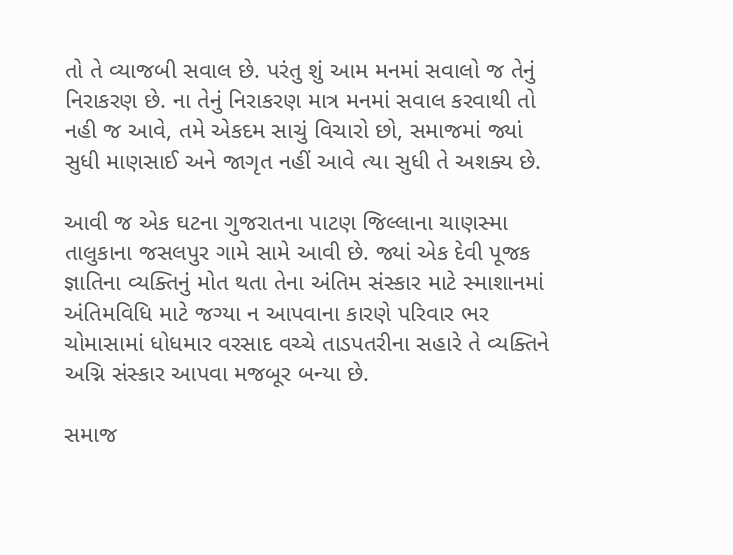તો તે વ્યાજબી સવાલ છે. પરંતુ શું આમ મનમાં સવાલો જ તેનું નિરાકરણ છે. ના તેનું નિરાકરણ માત્ર મનમાં સવાલ કરવાથી તો નહી જ આવે, તમે એકદમ સાચું વિચારો છો, સમાજમાં જ્યાં સુધી માણસાઈ અને જાગૃત નહીં આવે ત્યા સુધી તે અશક્ય છે.

આવી જ એક ઘટના ગુજરાતના પાટણ જિલ્લાના ચાણસ્મા તાલુકાના જસલપુર ગામે સામે આવી છે. જ્યાં એક દેવી પૂજક જ્ઞાતિના વ્યક્તિનું મોત થતા તેના અંતિમ સંસ્કાર માટે સ્માશાનમાં અંતિમવિધિ માટે જગ્યા ન આપવાના કારણે પરિવાર ભર ચોમાસામાં ધોધમાર વરસાદ વચ્ચે તાડપતરીના સહારે તે વ્યક્તિને અગ્નિ સંસ્કાર આપવા મજબૂર બન્યા છે.

સમાજ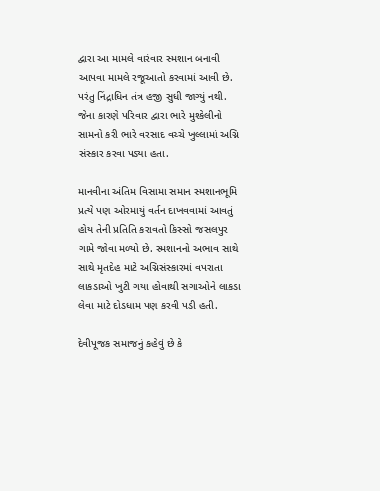દ્વારા આ મામલે વારંવાર સ્મશાન બનાવી આપવા મામલે રજૂઆતો કરવામાં આવી છે. પરંતુ નિંદ્રાધિન તંત્ર હજી સુધી જાગ્યું નથી. જેના કારણે પરિવાર દ્વારા ભારે મુશ્કેલીનો સામનો કરી ભારે વરસાદ વચ્ચે ખુલ્લામાં અગ્નિ સંસ્કાર કરવા પડ્યા હતા.

માનવીના અંતિમ વિસામા સમાન સ્મશાનભૂમિ પ્રત્યે પણ ઓરમાયું વર્તન દાખવવામાં આવતું હોય તેની પ્રતિતિ કરાવતો કિસ્સો જસલપુર ગામે જોવા મળ્યો છે. સ્મશાનનો અભાવ સાથે સાથે મૃતદેહ માટે અગ્નિસંસ્કારમાં વપરાતા લાકડાઓ ખુટી ગયા હોવાથી સગાઓને લાકડા લેવા માટે દોડધામ પણ કરવી પડી હતી.

દેવીપૂજક સમાજનું કહેવું છે કે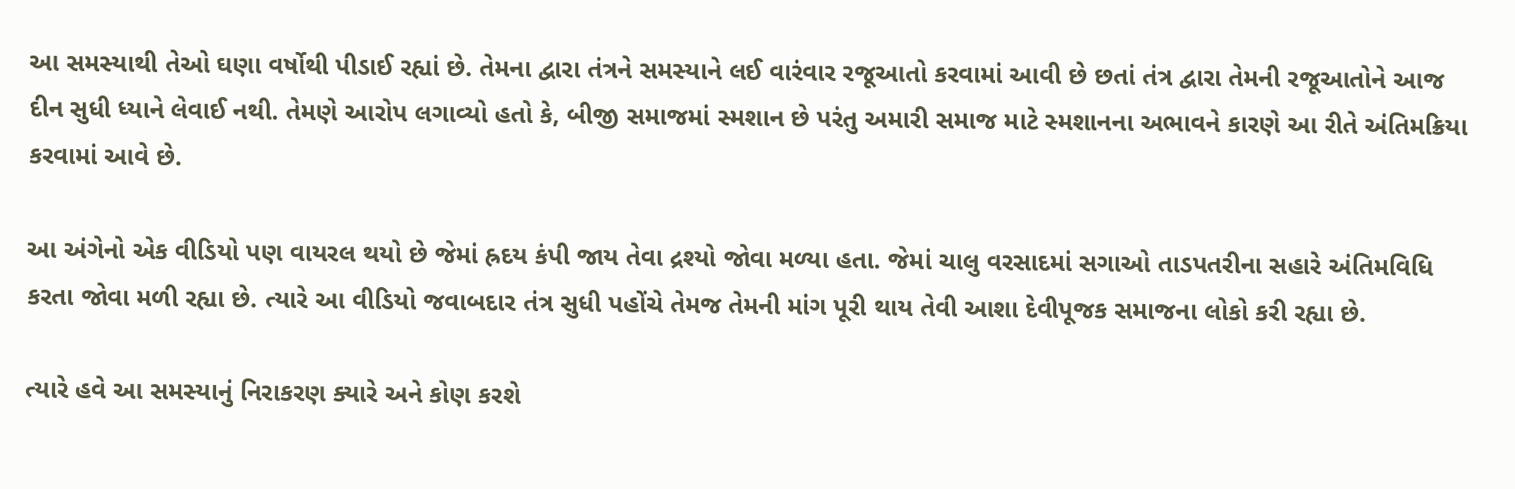આ સમસ્યાથી તેઓ ઘણા વર્ષોથી પીડાઈ રહ્યાં છે. તેમના દ્વારા તંત્રને સમસ્યાને લઈ વારંવાર રજૂઆતો કરવામાં આવી છે છતાં તંત્ર દ્વારા તેમની રજૂઆતોને આજ દીન સુધી ધ્યાને લેવાઈ નથી. તેમણે આરોપ લગાવ્યો હતો કે, બીજી સમાજમાં સ્મશાન છે પરંતુ અમારી સમાજ માટે સ્મશાનના અભાવને કારણે આ રીતે અંતિમક્રિયા કરવામાં આવે છે.

આ અંગેનો એક વીડિયો પણ વાયરલ થયો છે જેમાં હ્રદય કંપી જાય તેવા દ્રશ્યો જોવા મળ્યા હતા. જેમાં ચાલુ વરસાદમાં સગાઓ તાડપતરીના સહારે અંતિમવિધિ કરતા જોવા મળી રહ્યા છે. ત્યારે આ વીડિયો જવાબદાર તંત્ર સુધી પહોંચે તેમજ તેમની માંગ પૂરી થાય તેવી આશા દેવીપૂજક સમાજના લોકો કરી રહ્યા છે.

ત્યારે હવે આ સમસ્યાનું નિરાકરણ ક્યારે અને કોણ કરશે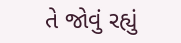તે જોવું રહ્યું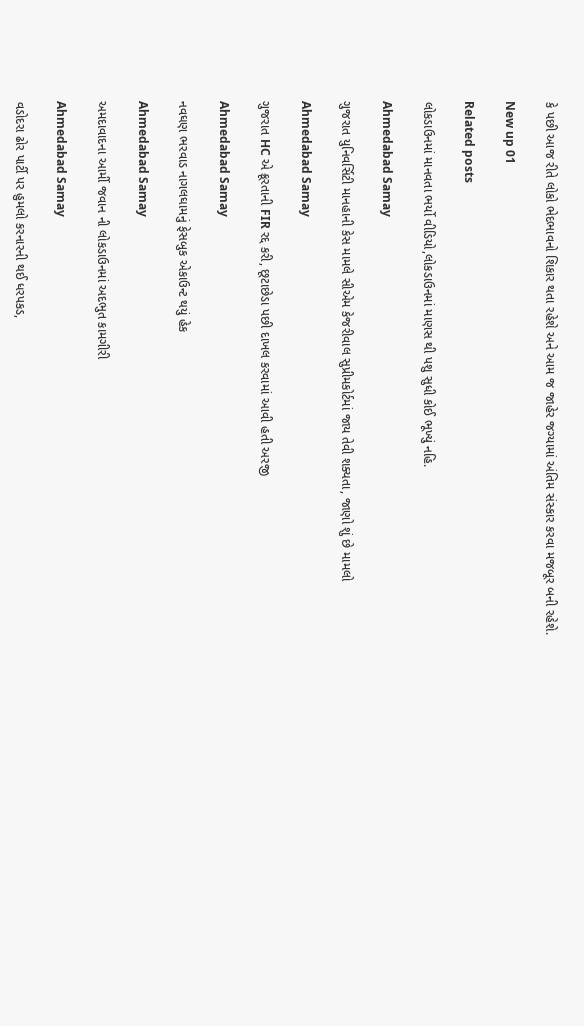કે પછી આજ રીતે લોકો ભેદભાવનો શિકાર થતા રહેશે અને આમ જ જાહેર જગ્યામાં અંતિમ સંસ્કાર કરવા મજબૂર બની રહેશે.

New up 01

Related posts

લોકડાઉનમાં માનવતા ભર્યો વીડિયો,લોકડાઉનમાં માણસ થી પશુ સુધી કોઈ ભૂખ્યું નહિ.

Ahmedabad Samay

ગુજરાત યુનિવર્સિટી માનહાની કેસ મામલે સીએમ કેજરીવાલ સુપ્રીમકોર્ટમાં જાય તેવી શક્યતા, જાણો શું છે મામલો

Ahmedabad Samay

ગુજરાત HC એ ક્રૂરતાની FIR રદ્દ કરી, છૂટાછેડા પછી દાખલ કરવામાં આવી હતી અરજી

Ahmedabad Samay

નવઘણ ભરવાડ નાગલઘામનું ફેસબુક એકાઉન્ટ થયું હેક

Ahmedabad Samay

અમદાવાદના આર્મી જવાન ની લોકડાઉનમાં અદભુત કામગીરી

Ahmedabad Samay

વડોદરા ઢોર પાર્ટી પર હુમલો કરનારની થઈ ધરપકડ,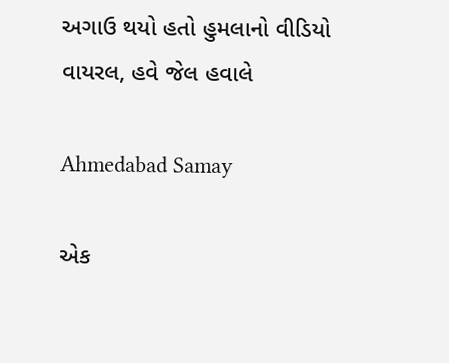અગાઉ થયો હતો હુમલાનો વીડિયો વાયરલ, હવે જેલ હવાલે

Ahmedabad Samay

એક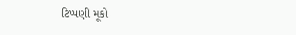ટિપ્પણી મૂકો